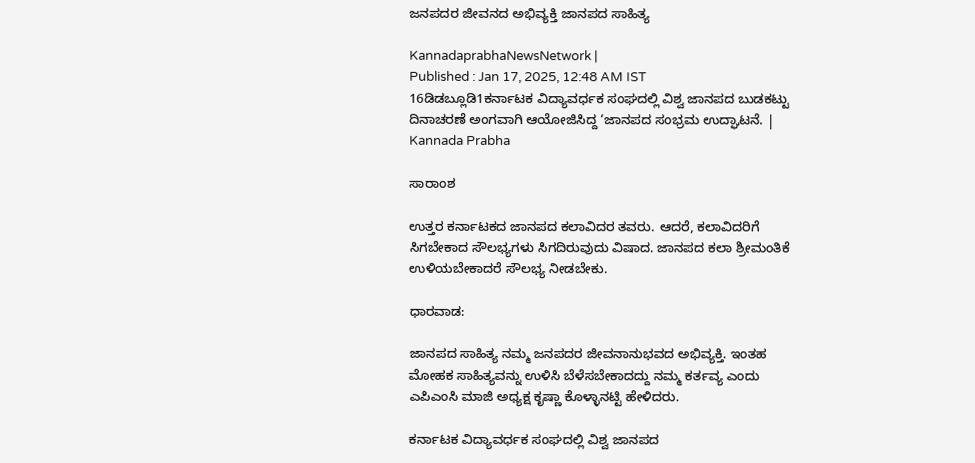ಜನಪದರ ಜೀವನದ ಅಭಿವ್ಯಕ್ತಿ ಜಾನಪದ ಸಾಹಿತ್ಯ

KannadaprabhaNewsNetwork |
Published : Jan 17, 2025, 12:48 AM IST
16ಡಿಡಬ್ಲೂಡಿ1ಕರ್ನಾಟಕ ವಿದ್ಯಾವರ್ಧಕ ಸಂಘದಲ್ಲಿ ವಿಶ್ವ ಜಾನಪದ ಬುಡಕಟ್ಟು ದಿನಾಚರಣೆ ಅಂಗವಾಗಿ ಆಯೋಜಿಸಿದ್ದ ‘ಜಾನಪದ ಸಂಭ್ರಮ ಉದ್ಘಾಟನೆ. | Kannada Prabha

ಸಾರಾಂಶ

ಉತ್ತರ ಕರ್ನಾಟಕದ ಜಾನಪದ ಕಲಾವಿದರ ತವರು. ಆದರೆ, ಕಲಾವಿದರಿಗೆ ಸಿಗಬೇಕಾದ ಸೌಲಭ್ಯಗಳು ಸಿಗದಿರುವುದು ವಿಷಾದ. ಜಾನಪದ ಕಲಾ ಶ್ರೀಮಂತಿಕೆ ಉಳಿಯಬೇಕಾದರೆ ಸೌಲಭ್ಯ ನೀಡಬೇಕು.

ಧಾರವಾಡ:

ಜಾನಪದ ಸಾಹಿತ್ಯ ನಮ್ಮ ಜನಪದರ ಜೀವನಾನುಭವದ ಅಭಿವ್ಯಕ್ತಿ. ಇಂತಹ ಮೋಹಕ ಸಾಹಿತ್ಯವನ್ನು ಉಳಿಸಿ ಬೆಳೆಸಬೇಕಾದದ್ದು ನಮ್ಮ ಕರ್ತವ್ಯ ಎಂದು ಎಪಿಎಂಸಿ ಮಾಜಿ ಅಧ್ಯಕ್ಷ ಕೃಷ್ಣಾ ಕೊಳ್ಳಾನಟ್ಟಿ ಹೇಳಿದರು.

ಕರ್ನಾಟಕ ವಿದ್ಯಾವರ್ಧಕ ಸಂಘದಲ್ಲಿ ವಿಶ್ವ ಜಾನಪದ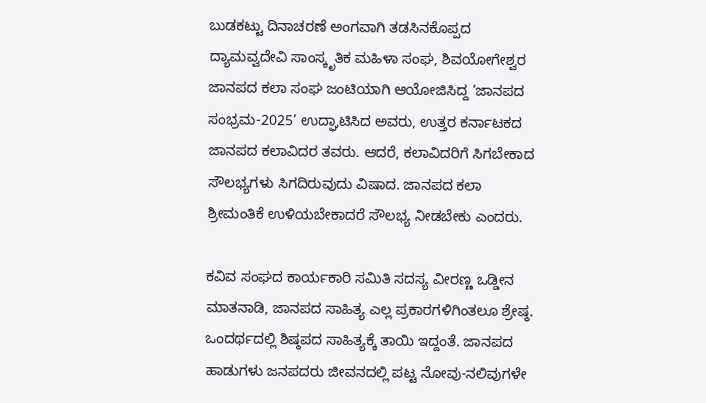ಬುಡಕಟ್ಟು ದಿನಾಚರಣೆ ಅಂಗವಾಗಿ ತಡಸಿನಕೊಪ್ಪದ ದ್ಯಾಮವ್ವದೇವಿ ಸಾಂಸ್ಕೃತಿಕ ಮಹಿಳಾ ಸಂಘ, ಶಿವಯೋಗೇಶ್ವರ ಜಾನಪದ ಕಲಾ ಸಂಘ ಜಂಟಿಯಾಗಿ ಆಯೋಜಿಸಿದ್ದ ‘ಜಾನಪದ ಸಂಭ್ರಮ-2025’ ಉದ್ಘಾಟಿಸಿದ ಅವರು, ಉತ್ತರ ಕರ್ನಾಟಕದ ಜಾನಪದ ಕಲಾವಿದರ ತವರು. ಆದರೆ, ಕಲಾವಿದರಿಗೆ ಸಿಗಬೇಕಾದ ಸೌಲಭ್ಯಗಳು ಸಿಗದಿರುವುದು ವಿಷಾದ. ಜಾನಪದ ಕಲಾ ಶ್ರೀಮಂತಿಕೆ ಉಳಿಯಬೇಕಾದರೆ ಸೌಲಭ್ಯ ನೀಡಬೇಕು ಎಂದರು.

ಕವಿವ ಸಂಘದ ಕಾರ್ಯಕಾರಿ ಸಮಿತಿ ಸದಸ್ಯ ವೀರಣ್ಣ ಒಡ್ಡೀನ ಮಾತನಾಡಿ, ಜಾನಪದ ಸಾಹಿತ್ಯ ಎಲ್ಲ ಪ್ರಕಾರಗಳಿಗಿಂತಲೂ ಶ್ರೇಷ್ಠ. ಒಂದರ್ಥದಲ್ಲಿ ಶಿಷ್ಠಪದ ಸಾಹಿತ್ಯಕ್ಕೆ ತಾಯಿ ಇದ್ದಂತೆ. ಜಾನಪದ ಹಾಡುಗಳು ಜನಪದರು ಜೀವನದಲ್ಲಿ ಪಟ್ಟ ನೋವು-ನಲಿವುಗಳೇ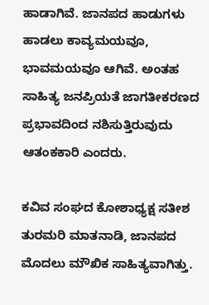ಹಾಡಾಗಿವೆ. ಜಾನಪದ ಹಾಡುಗಳು ಹಾಡಲು ಕಾವ್ಯಮಯವೂ, ಭಾವಮಯವೂ ಆಗಿವೆ. ಅಂತಹ ಸಾಹಿತ್ಯ ಜನಪ್ರಿಯತೆ ಜಾಗತೀಕರಣದ ಪ್ರಭಾವದಿಂದ ನಶಿಸುತ್ತಿರುವುದು ಆತಂಕಕಾರಿ ಎಂದರು.

ಕವಿವ ಸಂಘದ ಕೋಶಾಧ್ಯಕ್ಷ ಸತೀಶ ತುರಮರಿ ಮಾತನಾಡಿ, ಜಾನಪದ ಮೊದಲು ಮೌಖಿಕ ಸಾಹಿತ್ಯವಾಗಿತ್ತು.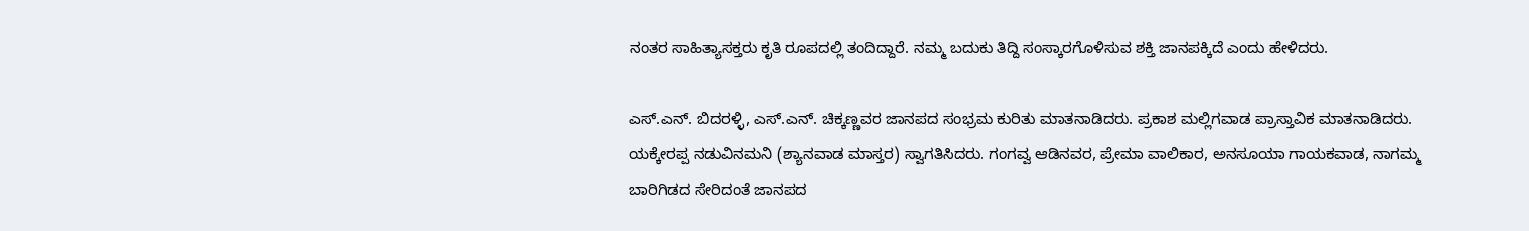ನಂತರ ಸಾಹಿತ್ಯಾಸಕ್ತರು ಕೃತಿ ರೂಪದಲ್ಲಿ ತಂದಿದ್ದಾರೆ. ನಮ್ಮ ಬದುಕು ತಿದ್ದಿ ಸಂಸ್ಕಾರಗೊಳಿಸುವ ಶಕ್ತಿ ಜಾನಪಕ್ಕಿದೆ ಎಂದು ಹೇಳಿದರು.

ಎಸ್.ಎನ್. ಬಿದರಳ್ಳಿ, ಎಸ್.ಎನ್. ಚಿಕ್ಕಣ್ಣವರ ಜಾನಪದ ಸಂಭ್ರಮ ಕುರಿತು ಮಾತನಾಡಿದರು. ಪ್ರಕಾಶ ಮಲ್ಲಿಗವಾಡ ಪ್ರಾಸ್ತಾವಿಕ ಮಾತನಾಡಿದರು. ಯಕ್ಕೇರಪ್ಪ ನಡುವಿನಮನಿ (ಶ್ಯಾನವಾಡ ಮಾಸ್ತರ) ಸ್ವಾಗತಿಸಿದರು. ಗಂಗವ್ವ ಆಡಿನವರ, ಪ್ರೇಮಾ ವಾಲಿಕಾರ, ಅನಸೂಯಾ ಗಾಯಕವಾಡ, ನಾಗಮ್ಮ ಬಾರಿಗಿಡದ ಸೇರಿದಂತೆ ಜಾನಪದ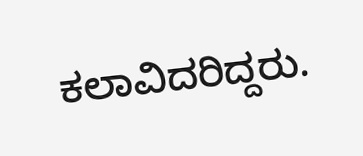ಕಲಾವಿದರಿದ್ದರು.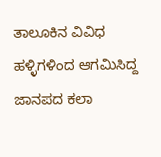ತಾಲೂಕಿನ ವಿವಿಧ ಹಳ್ಳಿಗಳಿಂದ ಆಗಮಿಸಿದ್ದ ಜಾನಪದ ಕಲಾ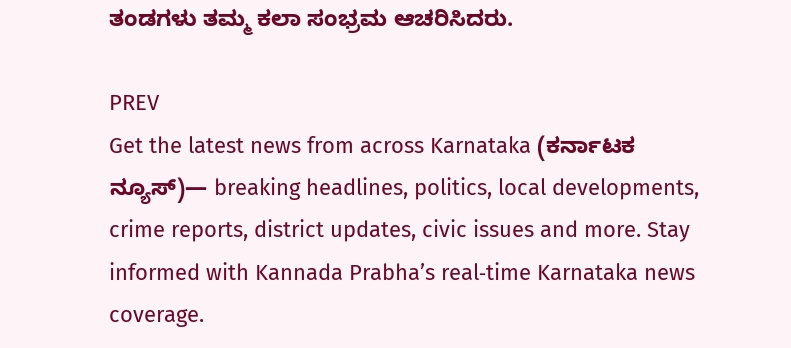ತಂಡಗಳು ತಮ್ಮ ಕಲಾ ಸಂಭ್ರಮ ಆಚರಿಸಿದರು.

PREV
Get the latest news from across Karnataka (ಕರ್ನಾಟಕ ನ್ಯೂಸ್)— breaking headlines, politics, local developments, crime reports, district updates, civic issues and more. Stay informed with Kannada Prabha’s real‑time Karnataka news coverage.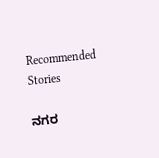Recommended Stories

ನಗರ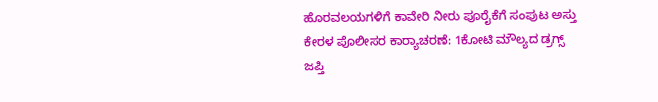ಹೊರವಲಯಗಳಿಗೆ ಕಾವೇರಿ ನೀರು ಪೂರೈಕೆಗೆ ಸಂಪುಟ ಅಸ್ತು
ಕೇರಳ ಪೊಲೀಸರ ಕಾರ್‍ಯಾಚರಣೆ: 1ಕೋಟಿ ಮೌಲ್ಯದ ಡ್ರಗ್ಸ್‌ ಜಪ್ತಿ